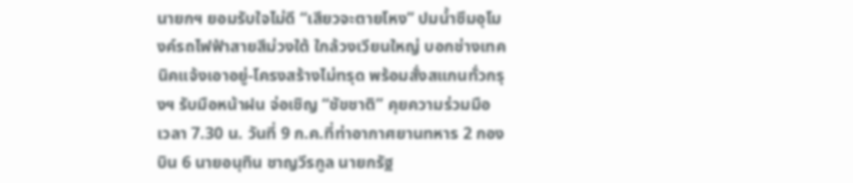นายกฯ ยอมรับใจไม่ดี “เสียวจะตายโหง” ปมน้ำซึมอุโมงค์รถไฟฟ้าสายสีม่วงใต้ ใกล้วงเวียนใหญ่ บอกช่างเทคนิคแจ้งเอาอยู่-โครงสร้างไม่ทรุด พร้อมสั่งสแกนทั่วกรุงฯ รับมือหน้าฝน จ่อเชิญ “ชัขชาติ” คุยความร่วมมือ
เวลา 7.30 น. วันที่ 9 ก.ค.ที่ท่าอากาศยานทหาร 2 กองบิน 6 นายอนุทิน ชาญวีรกูล นายกรัฐ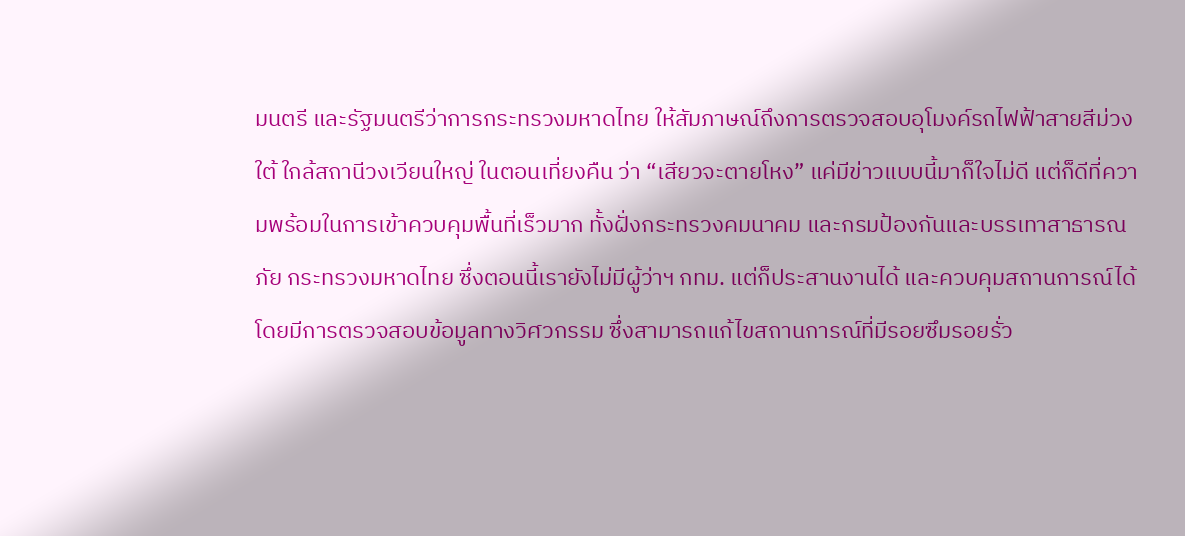มนตรี และรัฐมนตรีว่าการกระทรวงมหาดไทย ให้สัมภาษณ์ถึงการตรวจสอบอุโมงค์รถไฟฟ้าสายสีม่วงใต้ ใกล้สถานีวงเวียนใหญ่ ในตอนเที่ยงคืน ว่า “เสียวจะตายโหง” แค่มีข่าวแบบนี้มาก็ใจไม่ดี แต่ก็ดีที่ความพร้อมในการเข้าควบคุมพื้นที่เร็วมาก ทั้งฝั่งกระทรวงคมนาคม และกรมป้องกันและบรรเทาสาธารณภัย กระทรวงมหาดไทย ซึ่งตอนนี้เรายังไม่มีผู้ว่าฯ กทม. แต่ก็ประสานงานได้ และควบคุมสถานการณ์ได้ โดยมีการตรวจสอบข้อมูลทางวิศวกรรม ซึ่งสามารถแก้ไขสถานการณ์ที่มีรอยซึมรอยรั่ว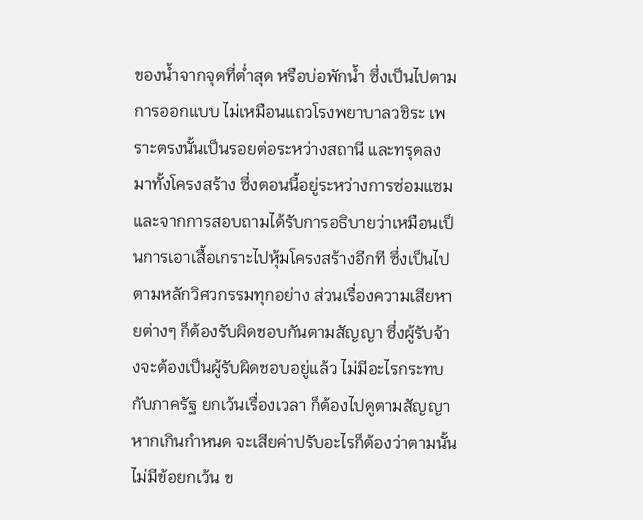ของน้ำจากจุดที่ต่ำสุด หรือบ่อพักน้ำ ซึ่งเป็นไปตามการออกแบบ ไม่เหมือนแถวโรงพยาบาลวชิระ เพราะตรงนั้นเป็นรอยต่อระหว่างสถานี และทรุดลงมาทั้งโครงสร้าง ซึ่งตอนนี้อยู่ระหว่างการซ่อมแซม และจากการสอบถามได้รับการอธิบายว่าเหมือนเป็นการเอาเสื้อเกราะไปหุ้มโครงสร้างอีกที ซึ่งเป็นไปตามหลักวิศวกรรมทุกอย่าง ส่วนเรื่องความเสียหายต่างๆ ก็ต้องรับผิดชอบกันตามสัญญา ซึ่งผู้รับจ้างจะต้องเป็นผู้รับผิดชอบอยู่แล้ว ไม่มีอะไรกระทบกับภาครัฐ ยกเว้นเรื่องเวลา ก็ต้องไปดูตามสัญญา หากเกินกำหนด จะเสียค่าปรับอะไรก็ต้องว่าตามนั้น ไม่มีข้อยกเว้น ข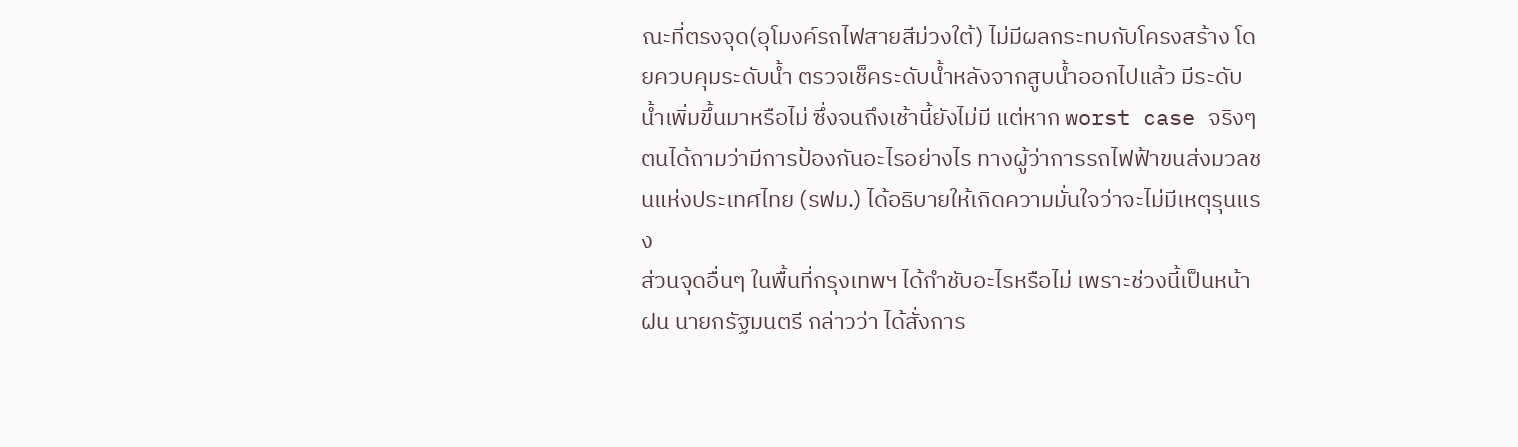ณะที่ตรงจุด(อุโมงค์รถไฟสายสีม่วงใต้) ไม่มีผลกระทบกับโครงสร้าง โดยควบคุมระดับน้ำ ตรวจเช็คระดับน้ำหลังจากสูบน้ำออกไปแล้ว มีระดับน้ำเพิ่มขึ้นมาหรือไม่ ซึ่งจนถึงเช้านี้ยังไม่มี แต่หาก worst case จริงๆ ตนได้ถามว่ามีการป้องกันอะไรอย่างไร ทางผู้ว่าการรถไฟฟ้าขนส่งมวลชนแห่งประเทศไทย (รฟม.) ได้อธิบายให้เกิดความมั่นใจว่าจะไม่มีเหตุรุนแรง
ส่วนจุดอื่นๆ ในพื้นที่กรุงเทพฯ ได้กำชับอะไรหรือไม่ เพราะช่วงนี้เป็นหน้าฝน นายกรัฐมนตรี กล่าวว่า ได้สั่งการ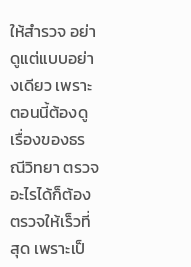ให้สำรวจ อย่าดูแต่แบบอย่างเดียว เพราะตอนนี้ต้องดูเรื่องของธรณีวิทยา ตรวจอะไรได้ก็ต้องตรวจให้เร็วที่สุด เพราะเป็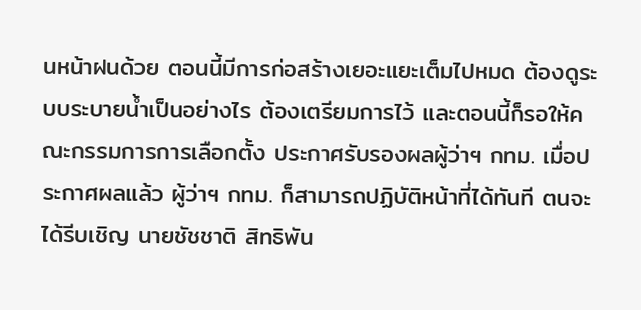นหน้าฝนด้วย ตอนนี้มีการก่อสร้างเยอะแยะเต็มไปหมด ต้องดูระบบระบายน้ำเป็นอย่างไร ต้องเตรียมการไว้ และตอนนี้ก็รอให้คณะกรรมการการเลือกตั้ง ประกาศรับรองผลผู้ว่าฯ กทม. เมื่อประกาศผลแล้ว ผู้ว่าฯ กทม. ก็สามารถปฏิบัติหน้าที่ได้ทันที ตนจะได้รีบเชิญ นายชัชชาติ สิทธิพัน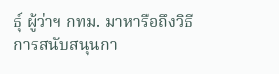ธ์ุ ผู้ว่าฯ กทม. มาหารือถึงวิธีการสนับสนุนกา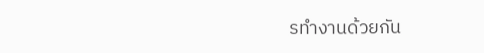รทำงานด้วยกัน